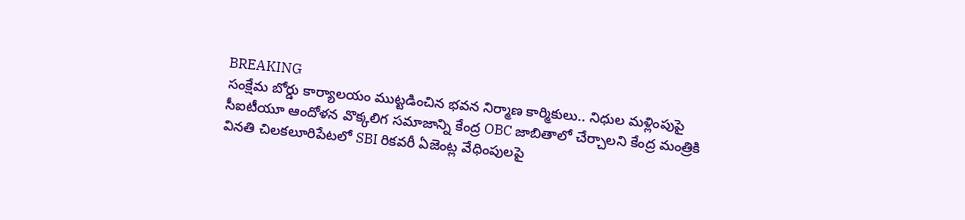BREAKING
సంక్షేమ బోర్డు కార్యాలయం ముట్టడించిన భవన నిర్మాణ కార్మికులు.. నిధుల మళ్లింపుపై సీఐటీయూ ఆందోళన వొక్కలిగ సమాజాన్ని కేంద్ర OBC జాబితాలో చేర్చాలని కేంద్ర మంత్రికి వినతి చిలకలూరిపేటలో SBI రికవరీ ఏజెంట్ల వేధింపులపై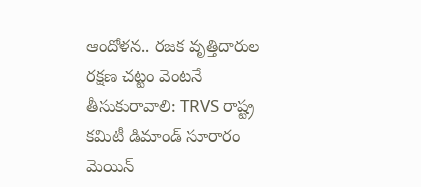ఆందోళన.. రజక వృత్తిదారుల రక్షణ చట్టం వెంటనే తీసుకురావాలి: TRVS రాష్ట్ర కమిటీ డిమాండ్ సూరారం మెయిన్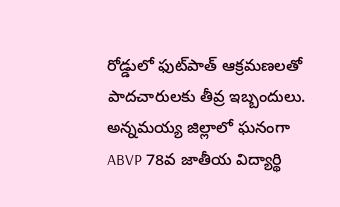రోడ్డులో ఫుట్‌పాత్ ఆక్రమణలతో పాదచారులకు తీవ్ర ఇబ్బందులు. అన్నమయ్య జిల్లాలో ఘనంగా ABVP 78వ జాతీయ విద్యార్థి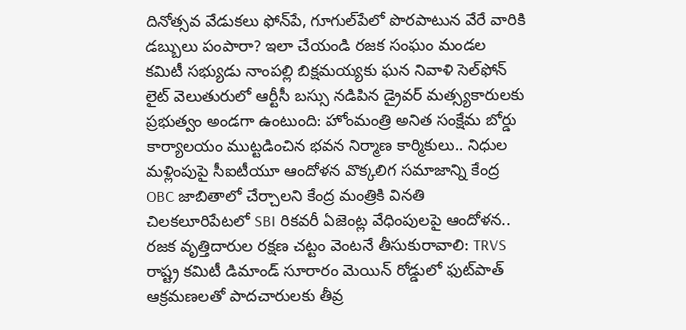దినోత్సవ వేడుకలు ఫోన్‌పే, గూగుల్‌పేలో పొరపాటున వేరే వారికి డబ్బులు పంపారా? ఇలా చేయండి రజక సంఘం మండల కమిటీ సభ్యుడు నాంపల్లి బిక్షమయ్యకు ఘన నివాళి సెల్‌ఫోన్ లైట్ వెలుతురులో ఆర్టీసీ బస్సు నడిపిన డ్రైవర్ మత్స్యకారులకు ప్రభుత్వం అండగా ఉంటుంది: హోంమంత్రి అనిత సంక్షేమ బోర్డు కార్యాలయం ముట్టడించిన భవన నిర్మాణ కార్మికులు.. నిధుల మళ్లింపుపై సీఐటీయూ ఆందోళన వొక్కలిగ సమాజాన్ని కేంద్ర OBC జాబితాలో చేర్చాలని కేంద్ర మంత్రికి వినతి చిలకలూరిపేటలో SBI రికవరీ ఏజెంట్ల వేధింపులపై ఆందోళన.. రజక వృత్తిదారుల రక్షణ చట్టం వెంటనే తీసుకురావాలి: TRVS రాష్ట్ర కమిటీ డిమాండ్ సూరారం మెయిన్ రోడ్డులో ఫుట్‌పాత్ ఆక్రమణలతో పాదచారులకు తీవ్ర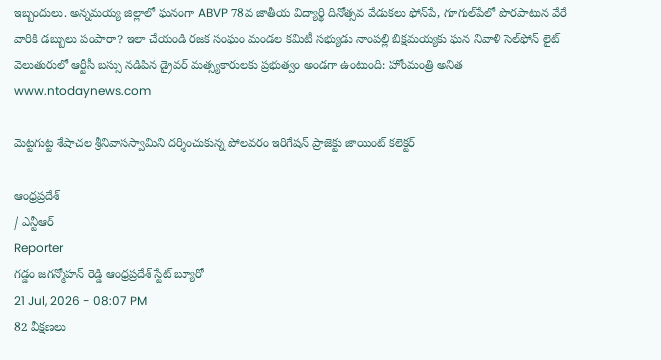ఇబ్బందులు. అన్నమయ్య జిల్లాలో ఘనంగా ABVP 78వ జాతీయ విద్యార్థి దినోత్సవ వేడుకలు ఫోన్‌పే, గూగుల్‌పేలో పొరపాటున వేరే వారికి డబ్బులు పంపారా? ఇలా చేయండి రజక సంఘం మండల కమిటీ సభ్యుడు నాంపల్లి బిక్షమయ్యకు ఘన నివాళి సెల్‌ఫోన్ లైట్ వెలుతురులో ఆర్టీసీ బస్సు నడిపిన డ్రైవర్ మత్స్యకారులకు ప్రభుత్వం అండగా ఉంటుంది: హోంమంత్రి అనిత
www.ntodaynews.com

మెట్టగుట్ట శేషాచల శ్రీనివాసస్వామిని దర్శించుకున్న పోలవరం ఇరిగేషన్ ప్రాజెక్టు జాయింట్ కలెక్టర్

ఆంధ్రప్రదేశ్
/ ఎన్టీఆర్
Reporter
గడ్డం జగన్మోహన్ రెడ్డి ఆంధ్రప్రదేశ్ స్టేట్ బ్యూరో
21 Jul, 2026 - 08:07 PM
82 వీక్షణలు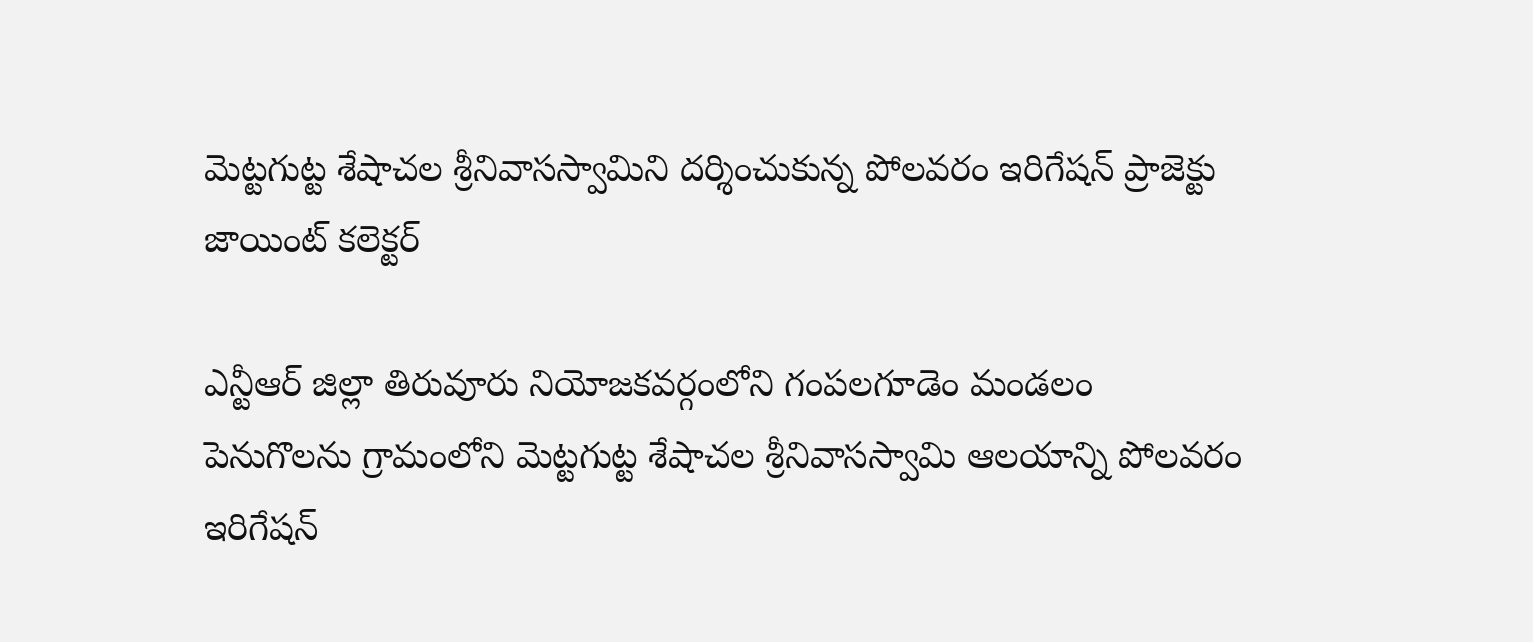మెట్టగుట్ట శేషాచల శ్రీనివాసస్వామిని దర్శించుకున్న పోలవరం ఇరిగేషన్ ప్రాజెక్టు జాయింట్ కలెక్టర్

ఎన్టీఆర్ జిల్లా తిరువూరు నియోజకవర్గంలోని గంపలగూడెం మండలం పెనుగొలను గ్రామంలోని మెట్టగుట్ట శేషాచల శ్రీనివాసస్వామి ఆలయాన్ని పోలవరం ఇరిగేషన్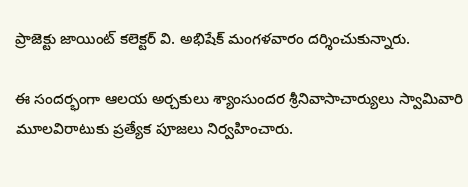ప్రాజెక్టు జాయింట్ కలెక్టర్ వి. అభిషేక్ మంగళవారం దర్శించుకున్నారు.

ఈ సందర్భంగా ఆలయ అర్చకులు శ్యాంసుందర శ్రీనివాసాచార్యులు స్వామివారి మూలవిరాటుకు ప్రత్యేక పూజలు నిర్వహించారు.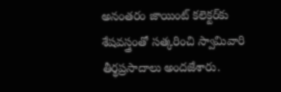అనంతరం జాయింట్ కలెక్టర్‌కు శేషవస్త్రంతో సత్కరించి స్వామివారి తీర్థప్రసాదాలు అందజేశారు.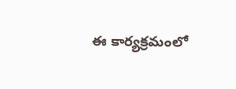ఈ కార్యక్రమంలో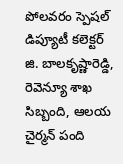పోలవరం స్పెషల్ డిప్యూటీ కలెక్టర్ జి. బాలకృష్ణారెడ్డి, రెవెన్యూ శాఖ సిబ్బంది, ఆలయ చైర్మన్ పంది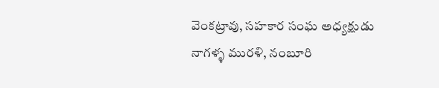వెంకట్రావు, సహకార సంఘ అధ్యక్షుడు నాగళ్ళ మురళి, నంబూరి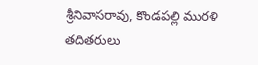శ్రీనివాసరావు, కొండపల్లి మురళి తదితరులు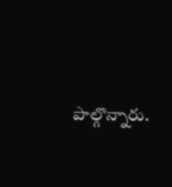పాల్గొన్నారు.